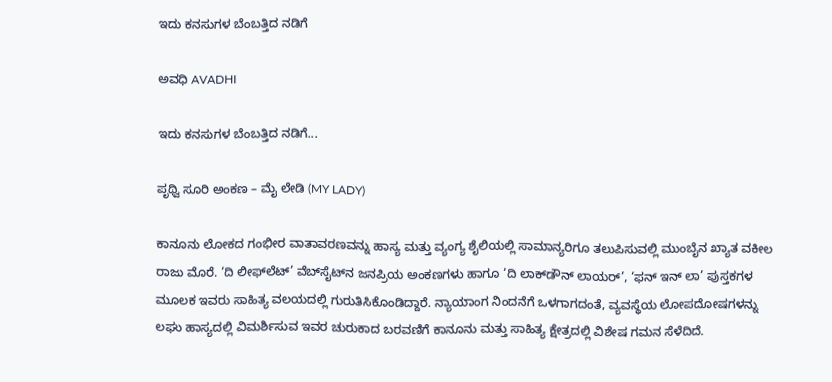ಇದು ಕನಸುಗಳ ಬೆಂಬತ್ತಿದ ನಡಿಗೆ‍

ಅವಧಿ AVADHI

ಇದು ಕನಸುಗಳ ಬೆಂಬತ್ತಿದ ನಡಿಗೆ...

ಪೃಥ್ವಿ ಸೂರಿ ಅಂಕಣ – ಮೈ ಲೇಡಿ (MY LADY)

ಕಾನೂನು ಲೋಕದ ಗಂಭೀರ ವಾತಾವರಣವನ್ನು ಹಾಸ್ಯ ಮತ್ತು ವ್ಯಂಗ್ಯ ಶೈಲಿಯಲ್ಲಿ ಸಾಮಾನ್ಯರಿಗೂ ತಲುಪಿಸುವಲ್ಲಿ ಮುಂಬೈನ ಖ್ಯಾತ ವಕೀಲ ರಾಜು ಮೊರೆ. ‘ದಿ ಲೀಫ್‌ಲೆಟ್’ ವೆಬ್‌ಸೈಟ್‌ನ ಜನಪ್ರಿಯ ಅಂಕಣಗಳು ಹಾಗೂ ‘ದಿ ಲಾಕ್‌ಡೌನ್ ಲಾಯರ್’, ‘ಫನ್ ಇನ್ ಲಾ’ ಪುಸ್ತಕಗಳ ಮೂಲಕ ಇವರು ಸಾಹಿತ್ಯ ವಲಯದಲ್ಲಿ ಗುರುತಿಸಿಕೊಂಡಿದ್ದಾರೆ. ನ್ಯಾಯಾಂಗ ನಿಂದನೆಗೆ ಒಳಗಾಗದಂತೆ, ವ್ಯವಸ್ಥೆಯ ಲೋಪದೋಷಗಳನ್ನು ಲಘು ಹಾಸ್ಯದಲ್ಲಿ ವಿಮರ್ಶಿಸುವ ಇವರ ಚುರುಕಾದ ಬರವಣಿಗೆ ಕಾನೂನು ಮತ್ತು ಸಾಹಿತ್ಯ ಕ್ಷೇತ್ರದಲ್ಲಿ ವಿಶೇಷ ಗಮನ ಸೆಳೆದಿದೆ.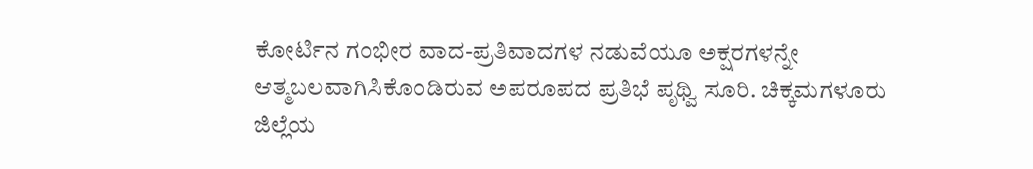ಕೋರ್ಟಿನ ಗಂಭೀರ ವಾದ-ಪ್ರತಿವಾದಗಳ ನಡುವೆಯೂ ಅಕ್ಷರಗಳನ್ನೇ ಆತ್ಮಬಲವಾಗಿಸಿಕೊಂಡಿರುವ ಅಪರೂಪದ ಪ್ರತಿಭೆ ಪೃಥ್ವಿ ಸೂರಿ. ಚಿಕ್ಕಮಗಳೂರು ಜಿಲ್ಲೆಯ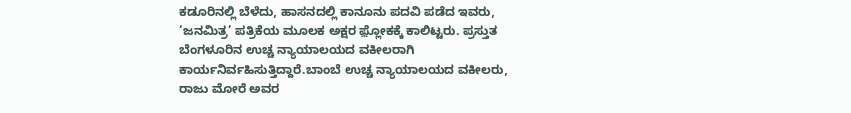ಕಡೂರಿನಲ್ಲಿ ಬೆಳೆದು, ಹಾಸನದಲ್ಲಿ ಕಾನೂನು ಪದವಿ ಪಡೆದ ಇವರು, ‘ಜನಮಿತ್ರ’ ಪತ್ರಿಕೆಯ ಮೂಲಕ ಅಕ್ಷರ ಫ಼್ಲೋಕಕ್ಕೆ ಕಾಲಿಟ್ಟರು. ಪ್ರಸ್ತುತ ಬೆಂಗಳೂರಿನ ಉಚ್ಚ ನ್ಯಾಯಾಲಯದ ವಕೀಲರಾಗಿ ಕಾರ್ಯನಿರ್ವಹಿಸುತ್ತಿದ್ದಾರೆ.ಬಾಂಬೆ ಉಚ್ಚ ನ್ಯಾಯಾಲಯದ ವಕೀಲರು, ರಾಜು ಮೋರೆ ಅವರ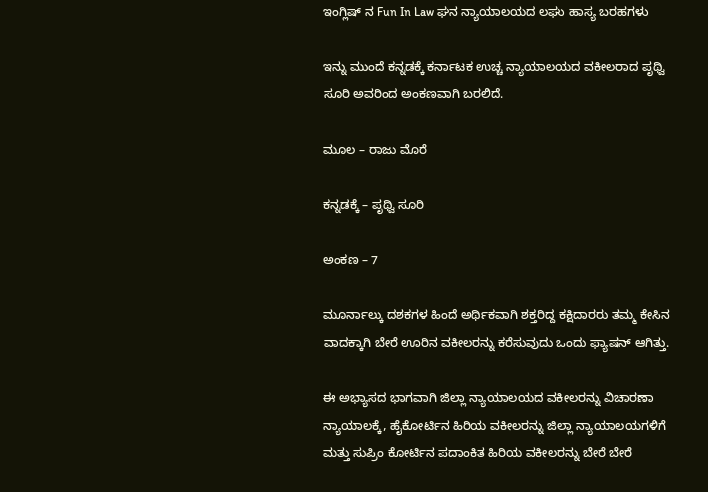ಇಂಗ್ಲಿಷ್ ನ Fun In Law ಘನ ನ್ಯಾಯಾಲಯದ ಲಘು ಹಾಸ್ಯ ಬರಹಗಳು

ಇನ್ನು ಮುಂದೆ ಕನ್ನಡಕ್ಕೆ ಕರ್ನಾಟಕ ಉಚ್ಚ ನ್ಯಾಯಾಲಯದ ವಕೀಲರಾದ ಪೃಥ್ವಿ ಸೂರಿ ಅವರಿಂದ ಅಂಕಣವಾಗಿ ಬರಲಿದೆ.

ಮೂಲ – ರಾಜು ಮೊರೆ

ಕನ್ನಡಕ್ಕೆ – ಪೃಥ್ವಿ ಸೂರಿ

ಅಂಕಣ – 7

ಮೂರ್ನಾಲ್ಕು ದಶಕಗಳ ಹಿಂದೆ ಅರ್ಥಿಕವಾಗಿ ಶಕ್ತರಿದ್ದ ಕಕ್ಷಿದಾರರು ತಮ್ಮ ಕೇಸಿನ ವಾದಕ್ಕಾಗಿ ಬೇರೆ ಊರಿನ ವಕೀಲರನ್ನು ಕರೆಸುವುದು ಒಂದು ಫ್ಯಾಷನ್ ಆಗಿತ್ತು.

ಈ ಅಭ್ಯಾಸದ ಭಾಗವಾಗಿ ಜಿಲ್ಲಾ ನ್ಯಾಯಾಲಯದ ವಕೀಲರನ್ನು ವಿಚಾರಣಾ ನ್ಯಾಯಾಲಕ್ಕೆ, ಹೈಕೋರ್ಟಿನ ಹಿರಿಯ ವಕೀಲರನ್ನು ಜಿಲ್ಲಾ ನ್ಯಾಯಾಲಯಗಳಿಗೆ ಮತ್ತು ಸುಪ್ರಿಂ ಕೋರ್ಟಿನ ಪದಾಂಕಿತ ಹಿರಿಯ ವಕೀಲರನ್ನು ಬೇರೆ ಬೇರೆ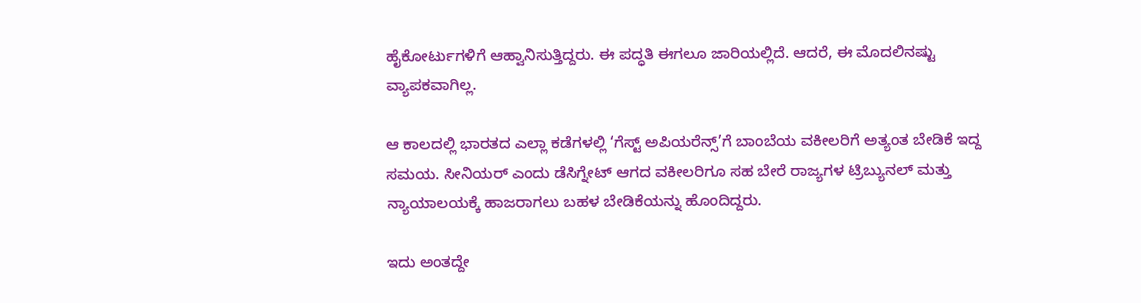ಹೈಕೋರ್ಟುಗಳಿಗೆ ಆಹ್ವಾನಿಸುತ್ತಿದ್ದರು. ಈ ಪದ್ಧತಿ ಈಗಲೂ ಜಾರಿಯಲ್ಲಿದೆ. ಆದರೆ, ಈ ಮೊದಲಿನಷ್ಟು ವ್ಯಾಪಕವಾಗಿಲ್ಲ.

ಆ ಕಾಲದಲ್ಲಿ ಭಾರತದ ಎಲ್ಲಾ ಕಡೆಗಳಲ್ಲಿ ‘ಗೆಸ್ಟ್ ಅಪಿಯರೆನ್ಸ್’ಗೆ ಬಾಂಬೆಯ ವಕೀಲರಿಗೆ ಅತ್ಯಂತ ಬೇಡಿಕೆ ಇದ್ದ ಸಮಯ. ಸೀನಿಯರ್ ಎಂದು ಡೆಸಿಗ್ನೇಟ್ ಆಗದ ವಕೀಲರಿಗೂ ಸಹ ಬೇರೆ ರಾಜ್ಯಗಳ ಟ್ರಿಬ್ಯುನಲ್ ಮತ್ತು ನ್ಯಾಯಾಲಯಕ್ಕೆ ಹಾಜರಾಗಲು ಬಹಳ ಬೇಡಿಕೆಯನ್ನು ಹೊಂದಿದ್ದರು.

ಇದು ಅಂತದ್ದೇ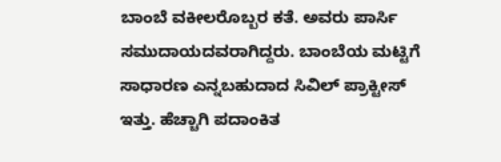ಬಾಂಬೆ ವಕೀಲರೊಬ್ಬರ ಕತೆ. ಅವರು ಪಾರ್ಸಿ ಸಮುದಾಯದವರಾಗಿದ್ದರು. ಬಾಂಬೆಯ ಮಟ್ಟಿಗೆ ಸಾಧಾರಣ ಎನ್ನಬಹುದಾದ ಸಿವಿಲ್ ಪ್ರಾಕ್ಟೀಸ್ ಇತ್ತು. ಹೆಚ್ಚಾಗಿ ಪದಾಂಕಿತ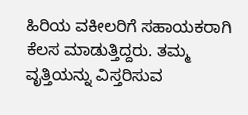ಹಿರಿಯ ವಕೀಲರಿಗೆ ಸಹಾಯಕರಾಗಿ ಕೆಲಸ ಮಾಡುತ್ತಿದ್ದರು. ತಮ್ಮ ವೃತ್ತಿಯನ್ನು ವಿಸ್ತರಿಸುವ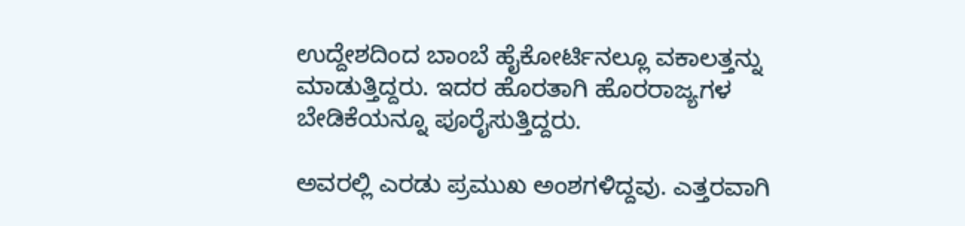ಉದ್ದೇಶದಿಂದ ಬಾಂಬೆ ಹೈಕೋರ್ಟಿನಲ್ಲೂ ವಕಾಲತ್ತನ್ನು ಮಾಡುತ್ತಿದ್ದರು. ಇದರ ಹೊರತಾಗಿ ಹೊರರಾಜ್ಯಗಳ ಬೇಡಿಕೆಯನ್ನೂ ಪೂರೈಸುತ್ತಿದ್ದರು.

ಅವರಲ್ಲಿ ಎರಡು ಪ್ರಮುಖ ಅಂಶಗಳಿದ್ದವು. ಎತ್ತರವಾಗಿ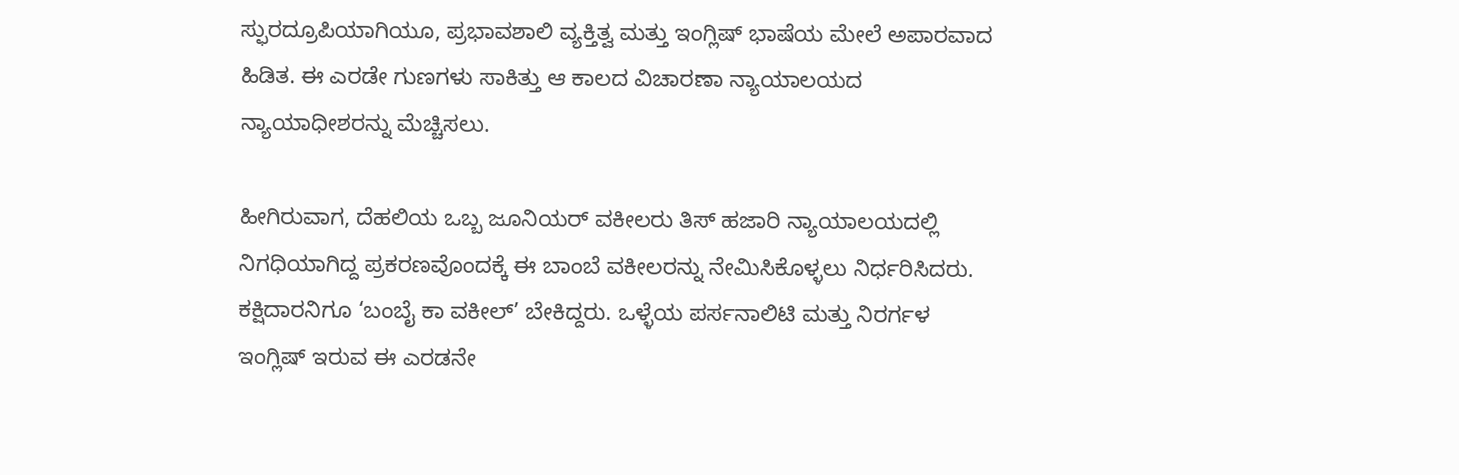ಸ್ಫುರದ್ರೂಪಿಯಾಗಿಯೂ, ಪ್ರಭಾವಶಾಲಿ ವ್ಯಕ್ತಿತ್ವ ಮತ್ತು ಇಂಗ್ಲಿಷ್ ಭಾಷೆಯ ಮೇಲೆ ಅಪಾರವಾದ ಹಿಡಿತ. ಈ ಎರಡೇ ಗುಣಗಳು ಸಾಕಿತ್ತು ಆ ಕಾಲದ ವಿಚಾರಣಾ ನ್ಯಾಯಾಲಯದ ನ್ಯಾಯಾಧೀಶರನ್ನು ಮೆಚ್ಚಿಸಲು.

ಹೀಗಿರುವಾಗ, ದೆಹಲಿಯ ಒಬ್ಬ ಜೂನಿಯರ್ ವಕೀಲರು ತಿಸ್ ಹಜಾರಿ ನ್ಯಾಯಾಲಯದಲ್ಲಿ ನಿಗಧಿಯಾಗಿದ್ದ ಪ್ರಕರಣವೊಂದಕ್ಕೆ ಈ ಬಾಂಬೆ ವಕೀಲರನ್ನು ನೇಮಿಸಿಕೊಳ್ಳಲು ನಿರ್ಧರಿಸಿದರು. ಕಕ್ಷಿದಾರನಿಗೂ ‘ಬಂಬೈ ಕಾ ವಕೀಲ್’ ಬೇಕಿದ್ದರು. ಒಳ್ಳೆಯ ಪರ್ಸನಾಲಿಟಿ ಮತ್ತು ನಿರರ್ಗಳ ಇಂಗ್ಲಿಷ್ ಇರುವ ಈ ಎರಡನೇ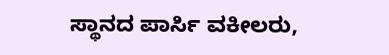ಸ್ಥಾನದ ಪಾರ್ಸಿ ವಕೀಲರು,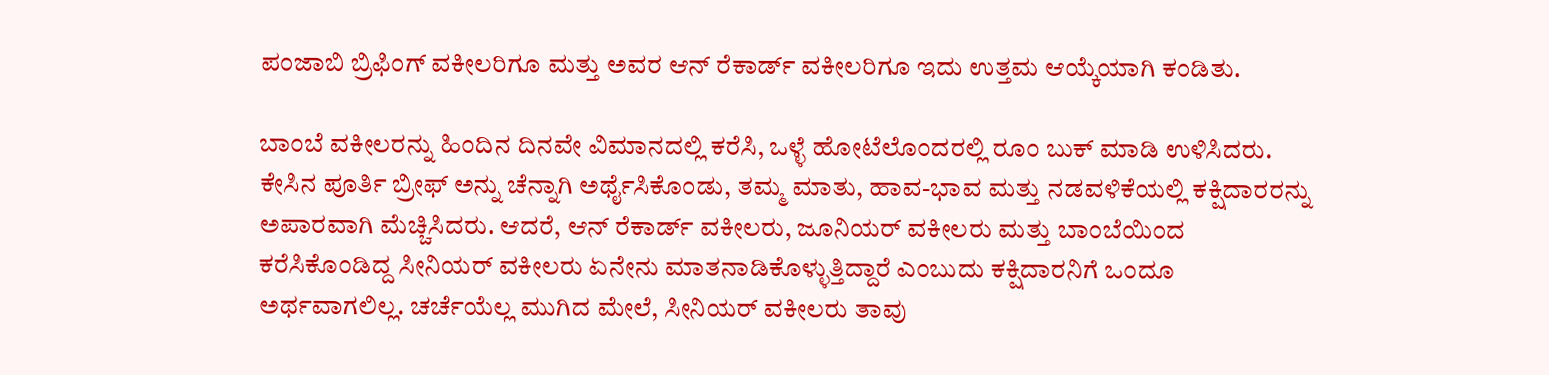ಪಂಜಾಬಿ ಬ್ರಿಫಿಂಗ್ ವಕೀಲರಿಗೂ ಮತ್ತು ಅವರ ಆನ್ ರೆಕಾರ್ಡ್ ವಕೀಲರಿಗೂ ಇದು ಉತ್ತಮ ಆಯ್ಕೆಯಾಗಿ ಕಂಡಿತು.

ಬಾಂಬೆ ವಕೀಲರನ್ನು ಹಿಂದಿನ ದಿನವೇ ವಿಮಾನದಲ್ಲಿ ಕರೆಸಿ, ಒಳ್ಳೆ ಹೋಟೆಲೊಂದರಲ್ಲಿ ರೂಂ ಬುಕ್ ಮಾಡಿ ಉಳಿಸಿದರು. ಕೇಸಿನ ಪೂರ್ತಿ ಬ್ರೀಫ್ ಅನ್ನು ಚೆನ್ನಾಗಿ ಅರ್ಥೈಸಿಕೊಂಡು, ತಮ್ಮ ಮಾತು, ಹಾವ-ಭಾವ ಮತ್ತು ನಡವಳಿಕೆಯಲ್ಲಿ ಕಕ್ಷಿದಾರರನ್ನು ಅಪಾರವಾಗಿ ಮೆಚ್ಚಿಸಿದರು. ಆದರೆ, ಆನ್ ರೆಕಾರ್ಡ್ ವಕೀಲರು, ಜೂನಿಯರ್ ವಕೀಲರು ಮತ್ತು ಬಾಂಬೆಯಿಂದ ಕರೆಸಿಕೊಂಡಿದ್ದ ಸೀನಿಯರ್ ವಕೀಲರು ಏನೇನು ಮಾತನಾಡಿಕೊಳ್ಳುತ್ತಿದ್ದಾರೆ ಎಂಬುದು ಕಕ್ಷಿದಾರನಿಗೆ ಒಂದೂ ಅರ್ಥವಾಗಲಿಲ್ಲ. ಚರ್ಚೆಯೆಲ್ಲ ಮುಗಿದ ಮೇಲೆ, ಸೀನಿಯರ್ ವಕೀಲರು ತಾವು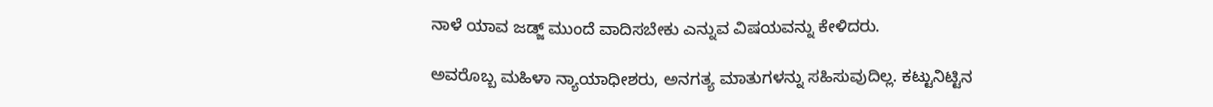ನಾಳೆ ಯಾವ ಜಡ್ಜ್ ಮುಂದೆ ವಾದಿಸಬೇಕು ಎನ್ನುವ ವಿಷಯವನ್ನು ಕೇಳಿದರು.

ಅವರೊಬ್ಬ ಮಹಿಳಾ ನ್ಯಾಯಾಧೀಶರು, ಅನಗತ್ಯ ಮಾತುಗಳನ್ನು ಸಹಿಸುವುದಿಲ್ಲ. ಕಟ್ಟುನಿಟ್ಟಿನ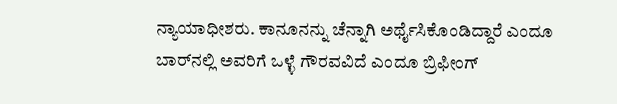ನ್ಯಾಯಾಧೀಶರು. ಕಾನೂನನ್ನು ಚೆನ್ನಾಗಿ ಅರ್ಥೈಸಿಕೊಂಡಿದ್ದಾರೆ ಎಂದೂ ಬಾರ್‌ನಲ್ಲಿ ಅವರಿಗೆ ಒಳ್ಳೆ ಗೌರವವಿದೆ ಎಂದೂ ಬ್ರಿಫೀಂಗ್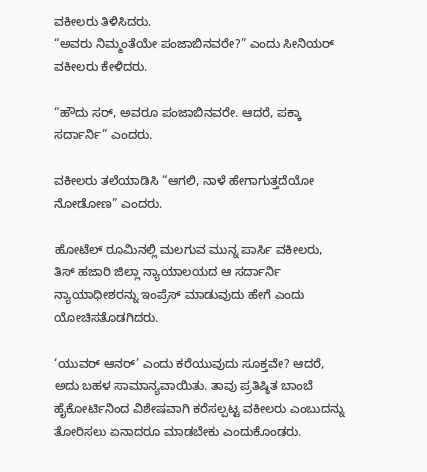ವಕೀಲರು ತಿಳಿಸಿದರು.
“ಅವರು ನಿಮ್ಮಂತೆಯೇ ಪಂಜಾಬಿನವರೇ?” ಎಂದು ಸೀನಿಯರ್ ವಕೀಲರು ಕೇಳಿದರು.

“ಹೌದು ಸರ್, ಅವರೂ ಪಂಜಾಬಿನವರೇ. ಆದರೆ, ಪಕ್ಕಾ ಸರ್ದಾರ್ನಿ” ಎಂದರು.

ವಕೀಲರು ತಲೆಯಾಡಿಸಿ “ಆಗಲಿ, ನಾಳೆ ಹೇಗಾಗುತ್ತದೆಯೋ ನೋಡೋಣ” ಎಂದರು.

ಹೋಟೆಲ್ ರೂಮಿನಲ್ಲಿ ಮಲಗುವ ಮುನ್ನ ಪಾರ್ಸಿ ವಕೀಲರು, ತಿಸ್ ಹಜಾರಿ ಜಿಲ್ಲಾ ನ್ಯಾಯಾಲಯದ ಆ ಸರ್ದಾರ್ನಿ ನ್ಯಾಯಾಧೀಶರನ್ನು ಇಂಪ್ರೆಸ್ ಮಾಡುವುದು ಹೇಗೆ ಎಂದು ಯೋಚಿಸತೊಡಗಿದರು.

‘ಯುವರ್ ಆನರ್’ ಎಂದು ಕರೆಯುವುದು ಸೂಕ್ತವೇ? ಆದರೆ, ಅದು ಬಹಳ ಸಾಮಾನ್ಯವಾಯಿತು. ತಾವು ಪ್ರತಿಷ್ಠಿತ ಬಾಂಬೆ ಹೈಕೋರ್ಟಿನಿಂದ ವಿಶೇಷವಾಗಿ ಕರೆಸಲ್ಪಟ್ಟ ವಕೀಲರು ಎಂಬುದನ್ನು ತೋರಿಸಲು ಏನಾದರೂ ಮಾಡಬೇಕು ಎಂದುಕೊಂಡರು.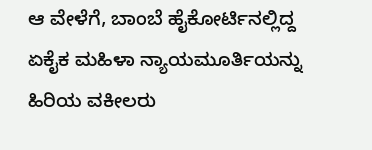ಆ ವೇಳೆಗೆ, ಬಾಂಬೆ ಹೈಕೋರ್ಟಿನಲ್ಲಿದ್ದ ಏಕೈಕ ಮಹಿಳಾ ನ್ಯಾಯಮೂರ್ತಿಯನ್ನು ಹಿರಿಯ ವಕೀಲರು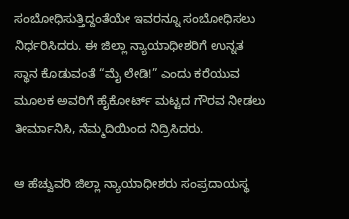ಸಂಬೋಧಿಸುತ್ತಿದ್ದಂತೆಯೇ ಇವರನ್ನೂ ಸಂಬೋಧಿಸಲು ನಿರ್ಧರಿಸಿದರು. ಈ ಜಿಲ್ಲಾ ನ್ಯಾಯಾಧೀಶರಿಗೆ ಉನ್ನತ ಸ್ಥಾನ ಕೊಡುವಂತೆ “ಮೈ ಲೇಡಿ!” ಎಂದು ಕರೆಯುವ ಮೂಲಕ ಅವರಿಗೆ ಹೈಕೋರ್ಟ್ ಮಟ್ಟದ ಗೌರವ ನೀಡಲು ತೀರ್ಮಾನಿಸಿ, ನೆಮ್ಮದಿಯಿಂದ ನಿದ್ರಿಸಿದರು.

ಆ ಹೆಚ್ವುವರಿ ಜಿಲ್ಲಾ ನ್ಯಾಯಾಧೀಶರು ಸಂಪ್ರದಾಯಸ್ಥ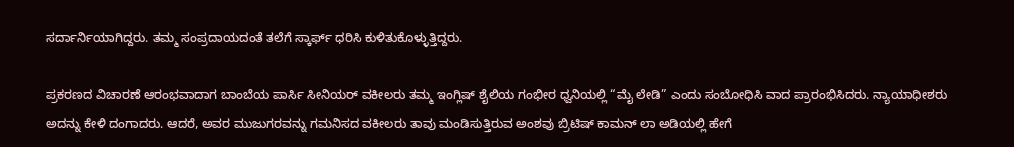ಸರ್ದಾರ್ನಿಯಾಗಿದ್ದರು. ತಮ್ಮ ಸಂಪ್ರದಾಯದಂತೆ ತಲೆಗೆ ಸ್ಕಾರ್ಫ್ ಧರಿಸಿ ಕುಳಿತುಕೊಳ್ಳುತ್ತಿದ್ದರು.

ಪ್ರಕರಣದ ವಿಚಾರಣೆ ಆರಂಭವಾದಾಗ ಬಾಂಬೆಯ ಪಾರ್ಸಿ ಸೀನಿಯರ್ ವಕೀಲರು ತಮ್ಮ ಇಂಗ್ಲಿಷ್ ಶೈಲಿಯ ಗಂಭೀರ ಧ್ವನಿಯಲ್ಲಿ “ಮೈ ಲೇಡಿ” ಎಂದು ಸಂಬೋಧಿಸಿ ವಾದ ಪ್ರಾರಂಭಿಸಿದರು. ನ್ಯಾಯಾಧೀಶರು ಅದನ್ನು ಕೇಳಿ ದಂಗಾದರು. ಆದರೆ, ಅವರ ಮುಜುಗರವನ್ನು ಗಮನಿಸದ ವಕೀಲರು ತಾವು ಮಂಡಿಸುತ್ತಿರುವ ಅಂಶವು ಬ್ರಿಟಿಷ್ ಕಾಮನ್ ಲಾ ಅಡಿಯಲ್ಲಿ ಹೇಗೆ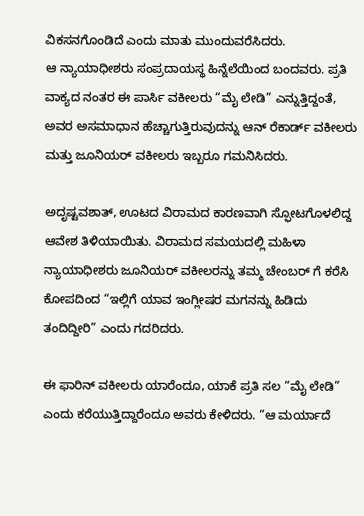ವಿಕಸನಗೊಂಡಿದೆ ಎಂದು ಮಾತು ಮುಂದುವರೆಸಿದರು.
ಆ ನ್ಯಾಯಾಧೀಶರು ಸಂಪ್ರದಾಯಸ್ಥ ಹಿನ್ನೆಲೆಯಿಂದ ಬಂದವರು. ಪ್ರತಿ ವಾಕ್ಯದ ನಂತರ ಈ ಪಾರ್ಸಿ ವಕೀಲರು “ಮೈ ಲೇಡಿ” ಎನ್ನುತ್ತಿದ್ದಂತೆ, ಅವರ ಅಸಮಾಧಾನ ಹೆಚ್ಚಾಗುತ್ತಿರುವುದನ್ನು ಆನ್ ರೆಕಾರ್ಡ್ ವಕೀಲರು ಮತ್ತು ಜೂನಿಯರ್ ವಕೀಲರು ಇಬ್ಬರೂ ಗಮನಿಸಿದರು.

ಅದೃಷ್ಟವಶಾತ್, ಊಟದ ವಿರಾಮದ ಕಾರಣವಾಗಿ ಸ್ಫೋಟಗೊಳಲಿದ್ದ ಆವೇಶ ತಿಳಿಯಾಯಿತು. ವಿರಾಮದ ಸಮಯದಲ್ಲಿ ಮಹಿಳಾ ನ್ಯಾಯಾಧೀಶರು ಜೂನಿಯರ್ ವಕೀಲರನ್ನು ತಮ್ಮ ಚೇಂಬರ್ ಗೆ ಕರೆಸಿ ಕೋಪದಿಂದ “ಇಲ್ಲಿಗೆ ಯಾವ ಇಂಗ್ಲೀಷರ ಮಗನನ್ನು ಹಿಡಿದು ತಂದಿದ್ದೀರಿ” ಎಂದು ಗದರಿದರು.

ಈ ಫಾರಿನ್ ವಕೀಲರು ಯಾರೆಂದೂ, ಯಾಕೆ ಪ್ರತಿ ಸಲ “ಮೈ ಲೇಡಿ” ಎಂದು ಕರೆಯುತ್ತಿದ್ದಾರೆಂದೂ ಅವರು ಕೇಳಿದರು. “ಆ ಮರ್ಯಾದೆ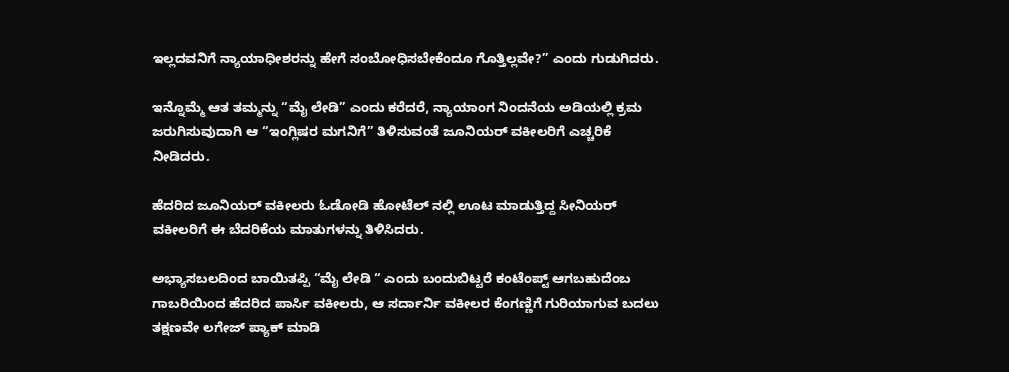ಇಲ್ಲದವನಿಗೆ ನ್ಯಾಯಾಧೀಶರನ್ನು ಹೇಗೆ ಸಂಬೋಧಿಸಬೇಕೆಂದೂ ಗೊತ್ತಿಲ್ಲವೇ?” ಎಂದು ಗುಡುಗಿದರು.

ಇನ್ನೊಮ್ಮೆ ಆತ ತಮ್ಮನ್ನು “ಮೈ ಲೇಡಿ” ಎಂದು ಕರೆದರೆ, ನ್ಯಾಯಾಂಗ ನಿಂದನೆಯ ಅಡಿಯಲ್ಲಿ ಕ್ರಮ ಜರುಗಿಸುವುದಾಗಿ ಆ “ಇಂಗ್ಲಿಷರ ಮಗನಿಗೆ” ತಿಳಿಸುವಂತೆ ಜೂನಿಯರ್ ವಕೀಲರಿಗೆ ಎಚ್ಚರಿಕೆ ನೀಡಿದರು.

ಹೆದರಿದ ಜೂನಿಯರ್ ವಕೀಲರು ಓಡೋಡಿ ಹೋಟೆಲ್ ನಲ್ಲಿ ಊಟ ಮಾಡುತ್ತಿದ್ದ ಸೀನಿಯರ್ ವಕೀಲರಿಗೆ ಈ ಬೆದರಿಕೆಯ ಮಾತುಗಳನ್ನು ತಿಳಿಸಿದರು.

ಅಭ್ಯಾಸಬಲದಿಂದ ಬಾಯಿತಪ್ಪಿ “ಮೈ ಲೇಡಿ “ ಎಂದು ಬಂದುಬಿಟ್ಟರೆ ಕಂಟೆಂಪ್ಟ್ ಆಗಬಹುದೆಂಬ ಗಾಬರಿಯಿಂದ ಹೆದರಿದ ಪಾರ್ಸಿ ವಕೀಲರು, ಆ ಸರ್ದಾರ್ನಿ ವಕೀಲರ ಕೆಂಗಣ್ಣಿಗೆ ಗುರಿಯಾಗುವ ಬದಲು ತಕ್ಷಣವೇ ಲಗೇಜ್ ಪ್ಯಾಕ್ ಮಾಡಿ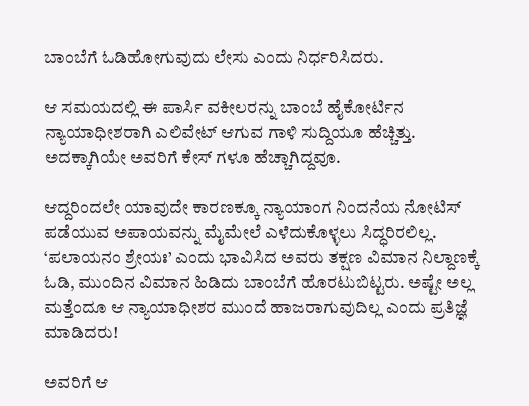ಬಾಂಬೆಗೆ ಓಡಿಹೋಗುವುದು ಲೇಸು ಎಂದು ನಿರ್ಧರಿಸಿದರು.

ಆ ಸಮಯದಲ್ಲಿ ಈ ಪಾರ್ಸಿ ವಕೀಲರನ್ನು ಬಾಂಬೆ ಹೈಕೋರ್ಟಿನ ನ್ಯಾಯಾಧೀಶರಾಗಿ ಎಲಿವೇಟ್ ಆಗುವ ಗಾಳಿ ಸುದ್ದಿಯೂ ಹೆಚ್ಚಿತ್ತು. ಅದಕ್ಕಾಗಿಯೇ ಅವರಿಗೆ ಕೇಸ್ ಗಳೂ ಹೆಚ್ಚಾಗಿದ್ದವೂ.

ಆದ್ದರಿಂದಲೇ ಯಾವುದೇ ಕಾರಣಕ್ಕೂ ನ್ಯಾಯಾಂಗ ನಿಂದನೆಯ ನೋಟಿಸ್ ಪಡೆಯುವ ಅಪಾಯವನ್ನು ಮೈಮೇಲೆ ಎಳೆದುಕೊಳ್ಳಲು ಸಿದ್ಧರಿರಲಿಲ್ಲ. ‘ಪಲಾಯನಂ ಶ್ರೇಯಃ’ ಎಂದು ಭಾವಿಸಿದ ಅವರು ತಕ್ಷಣ ವಿಮಾನ ನಿಲ್ದಾಣಕ್ಕೆ ಓಡಿ, ಮುಂದಿನ ವಿಮಾನ ಹಿಡಿದು ಬಾಂಬೆಗೆ ಹೊರಟುಬಿಟ್ಟರು. ಅಷ್ಟೇ ಅಲ್ಲ ಮತ್ತೆಂದೂ ಆ ನ್ಯಾಯಾಧೀಶರ ಮುಂದೆ ಹಾಜರಾಗುವುದಿಲ್ಲ ಎಂದು ಪ್ರತಿಜ್ಞೆ ಮಾಡಿದರು!

ಅವರಿಗೆ ಆ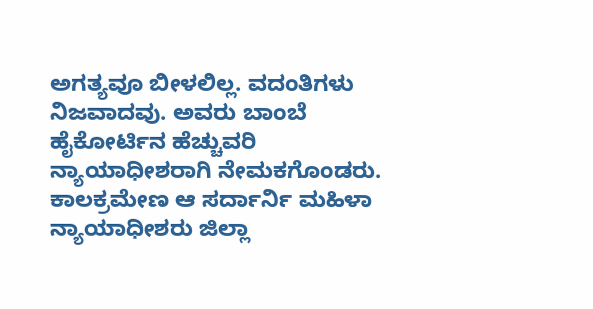ಅಗತ್ಯವೂ ಬೀಳಲಿಲ್ಲ. ವದಂತಿಗಳು ನಿಜವಾದವು. ಅವರು ಬಾಂಬೆ ಹೈಕೋರ್ಟಿನ ಹೆಚ್ಚುವರಿ ನ್ಯಾಯಾಧೀಶರಾಗಿ ನೇಮಕಗೊಂಡರು. ಕಾಲಕ್ರಮೇಣ ಆ ಸರ್ದಾರ್ನಿ ಮಹಿಳಾ ನ್ಯಾಯಾಧೀಶರು ಜಿಲ್ಲಾ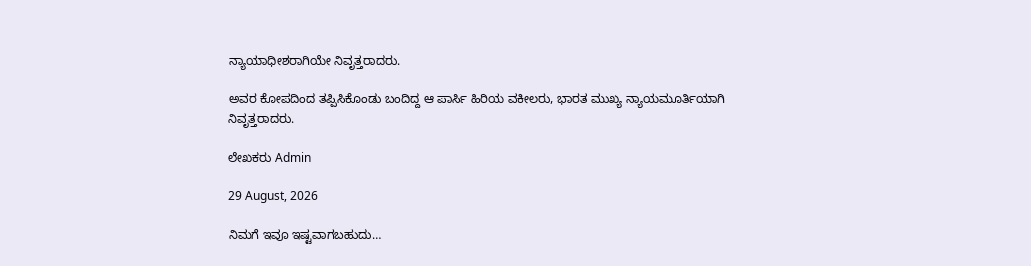ನ್ಯಾಯಾಧೀಶರಾಗಿಯೇ ನಿವೃತ್ತರಾದರು.

ಅವರ ಕೋಪದಿಂದ ತಪ್ಪಿಸಿಕೊಂಡು ಬಂದಿದ್ದ ಆ ಪಾರ್ಸಿ ಹಿರಿಯ ವಕೀಲರು, ಭಾರತ ಮುಖ್ಯ ನ್ಯಾಯಮೂರ್ತಿಯಾಗಿ ನಿವೃತ್ತರಾದರು.

ಲೇಖಕರು Admin

29 August, 2026

ನಿಮಗೆ ಇವೂ ಇಷ್ಟವಾಗಬಹುದು…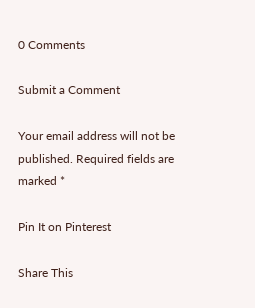0 Comments

Submit a Comment

Your email address will not be published. Required fields are marked *

Pin It on Pinterest

Share This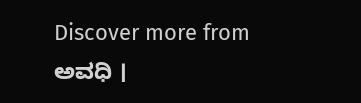Discover more from ಅವಧಿ ।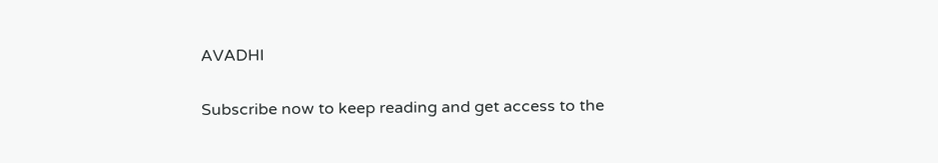AVADHI

Subscribe now to keep reading and get access to the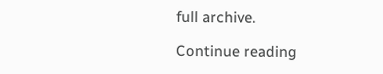full archive.

Continue reading